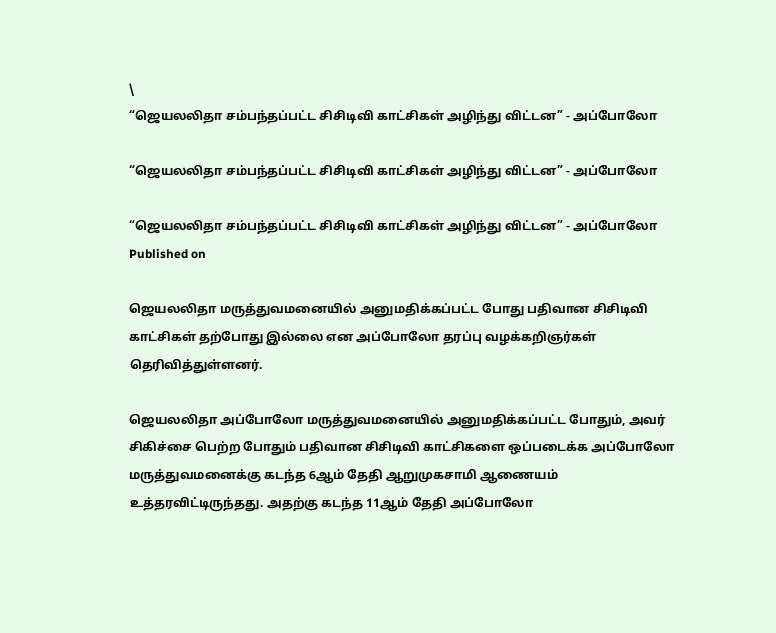\
“ஜெயலலிதா சம்பந்தப்பட்ட சிசிடிவி காட்சிகள் அழிந்து விட்டன” - அப்போலோ

“ஜெயலலிதா சம்பந்தப்பட்ட சிசிடிவி காட்சிகள் அழிந்து விட்டன” - அப்போலோ

“ஜெயலலிதா சம்பந்தப்பட்ட சிசிடிவி காட்சிகள் அழிந்து விட்டன” - அப்போலோ
Published on

ஜெயலலிதா மருத்துவமனையில் அனுமதிக்கப்பட்ட போது பதிவான சிசிடிவி காட்சிகள் தற்போது இல்லை என அப்போலோ தரப்பு வழக்கறிஞர்கள் தெரிவித்துள்ளனர்.

ஜெயலலிதா அப்போலோ மருத்துவமனையில் அனுமதிக்கப்பட்ட போதும், அவர் சிகிச்சை பெற்ற போதும் பதிவான சிசிடிவி காட்சிகளை ஒப்படைக்க அப்போலோ  மருத்துவமனைக்கு கடந்த 6ஆம் தேதி ஆறுமுகசாமி ஆணையம் உத்தரவிட்டிருந்தது. அதற்கு கடந்த 11ஆம் தேதி அப்போலோ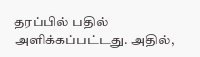தரப்பில் பதில் அளிக்கப்பட்டது. அதில்,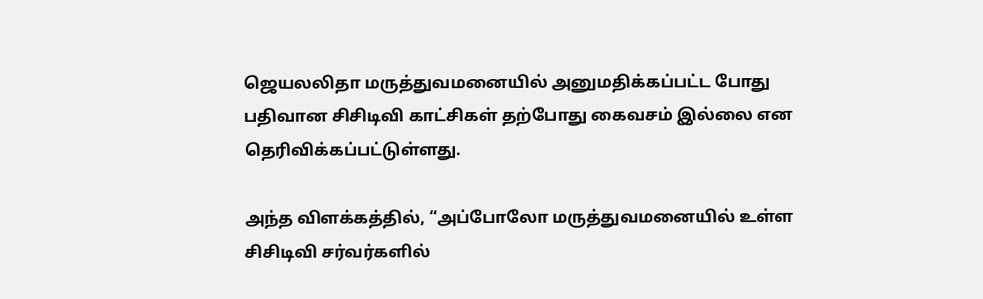ஜெயலலிதா மருத்துவமனையில் அனுமதிக்கப்பட்ட போது பதிவான சிசிடிவி காட்சிகள் தற்போது கைவசம் இல்லை என தெரிவிக்கப்பட்டுள்ளது.

அந்த விளக்கத்தில், “அப்போலோ மருத்துவமனையில் உள்ள சிசிடிவி சர்வர்களில்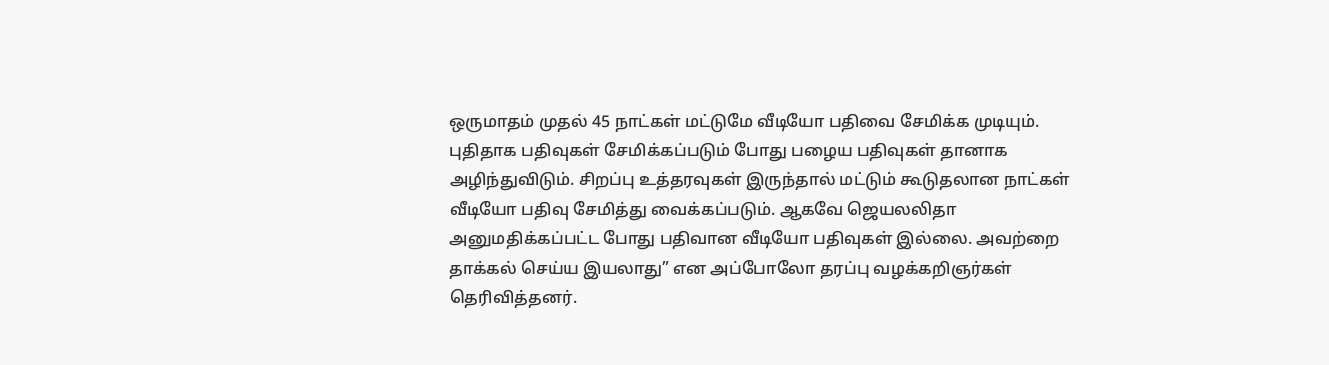ஒருமாதம் முதல் 45 நாட்கள் மட்டுமே வீடியோ பதிவை சேமிக்க முடியும். புதிதாக பதிவுகள் சேமிக்கப்படும் போது பழைய பதிவுகள் தானாக அழிந்துவிடும். சிறப்பு ‌உத்தரவுகள் இருந்தால் மட்டும் கூடுதலான நாட்கள் வீடியோ பதிவு சேமித்து வைக்கப்படும். ஆகவே ஜெயலலிதா அனுமதிக்கப்பட்ட போது பதிவான வீடியோ பதிவுகள் இல்லை. அவற்றை தாக்கல் செய்ய இயலாது” என அப்போலோ தரப்பு வழக்கறிஞர்கள் தெரிவித்தனர்.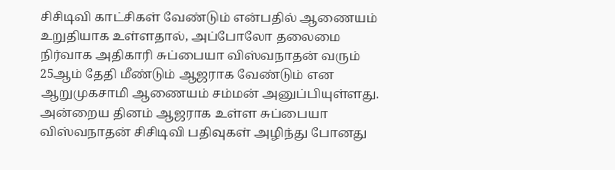சிசிடிவி காட்சிகள் வேண்டும் என்பதில் ஆணையம் உறுதியாக உள்ளதால், அப்போலோ தலைமை நிர்வாக அதிகாரி சுப்பையா விஸ்வநாதன் வரும் 25ஆம் தேதி மீண்டும் ஆஜராக வேண்டும் என ஆறுமுகசாமி ஆணையம் சம்மன் அனுப்பியுள்ளது. அன்றைய தினம் ஆஜராக உள்ள சுப்பையா விஸ்வநாதன் சிசிடிவி பதிவுகள் அழிந்து போனது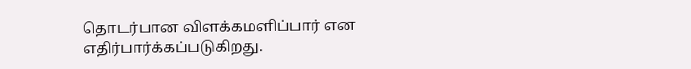தொடர்பான விளக்கமளிப்பார் என எதிர்பார்க்கப்படுகிறது.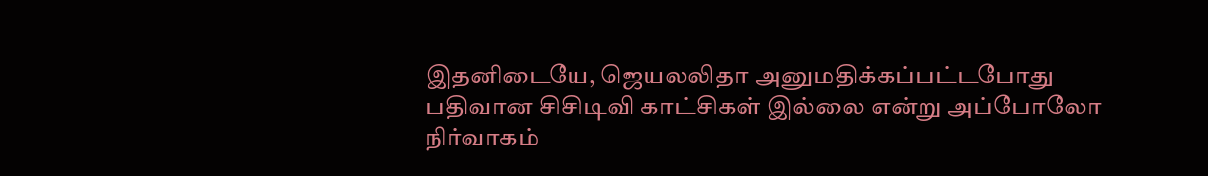இதனிடையே, ஜெயலலிதா அனுமதிக்கப்பட்டபோது பதிவான சிசிடிவி காட்சிகள் இல்லை என்று அப்போலோ நிர்வாகம்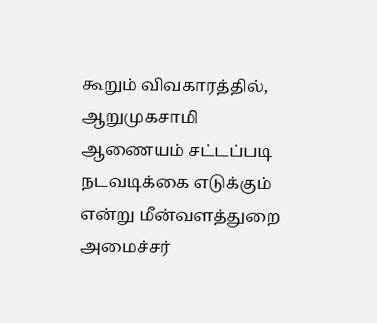கூறும் விவகாரத்தில், ஆறுமுகசாமி ஆணையம் சட்டப்படி நடவடிக்கை எடுக்கும் என்று மீன்வளத்துறை அமைச்சர்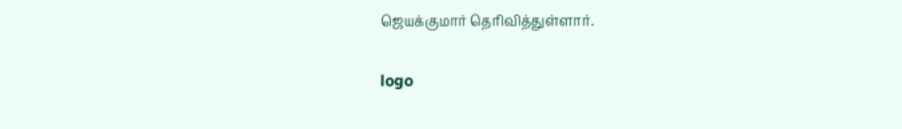ஜெயக்குமார் தெரிவித்துள்ளார்.

logo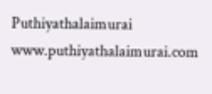Puthiyathalaimurai
www.puthiyathalaimurai.com